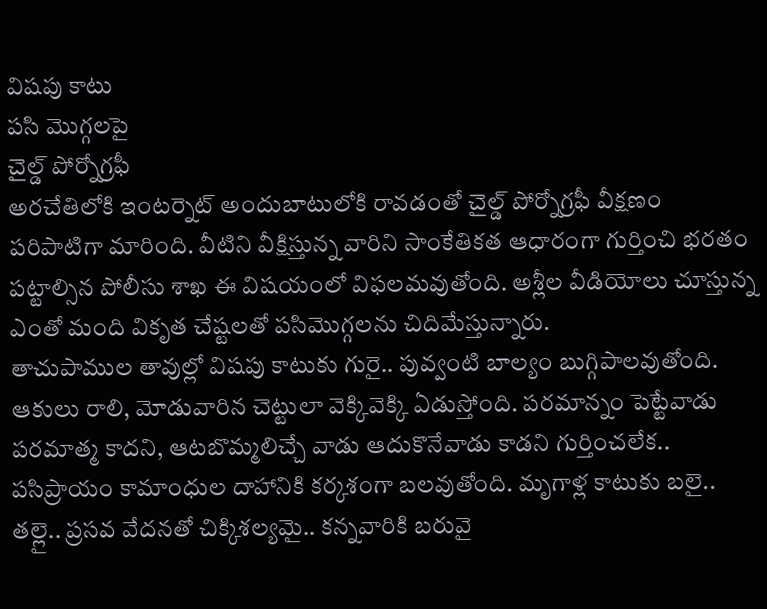విషపు కాటు
పసి మొగ్గలపై
చైల్డ్ పోర్నోగ్రఫీ
అరచేతిలోకి ఇంటర్నెట్ అందుబాటులోకి రావడంతో చైల్డ్ పోర్నోగ్రఫీ వీక్షణం పరిపాటిగా మారింది. వీటిని వీక్షిస్తున్న వారిని సాంకేతికత ఆధారంగా గుర్తించి భరతం పట్టాల్సిన పోలీసు శాఖ ఈ విషయంలో విఫలమవుతోంది. అశ్లీల వీడియోలు చూస్తున్న ఎంతో మంది వికృత చేష్టలతో పసిమొగ్గలను చిదిమేస్తున్నారు.
తాచుపాముల తావుల్లో విషపు కాటుకు గురై.. పువ్వంటి బాల్యం బుగ్గిపాలవుతోంది. ఆకులు రాలి, మోడువారిన చెట్టులా వెక్కివెక్కి ఏడుస్తోంది. పరమాన్నం పెట్టేవాడు పరమాత్మ కాదని, ఆటబొమ్మలిచ్చే వాడు ఆదుకొనేవాడు కాడని గుర్తించలేక.. పసిప్రాయం కామాంధుల దాహానికి కర్కశంగా బలవుతోంది. మృగాళ్ల కాటుకు బలై.. తల్లై.. ప్రసవ వేదనతో చిక్కిశల్యమై.. కన్నవారికి బరువై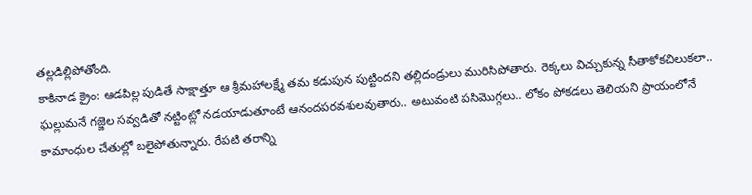తల్లడిల్లిపోతోంది.
కాకినాడ క్రైం: ఆడపిల్ల పుడితే సాక్షాత్తూ ఆ శ్రీమహాలక్ష్మే తమ కడుపున పుట్టిందని తల్లిదండ్రులు మురిసిపోతారు. రెక్కలు విచ్చుకున్న సీతాకోకచిలుకలా.. ఘల్లుమనే గజ్జెల సవ్వడితో నట్టింట్లో నడయాడుతూంటే ఆనందపరవశులవుతారు.. అటువంటి పసిమొగ్గలు.. లోకం పోకడలు తెలియని ప్రాయంలోనే కామాంధుల చేతుల్లో బలైపోతున్నారు. రేపటి తరాన్ని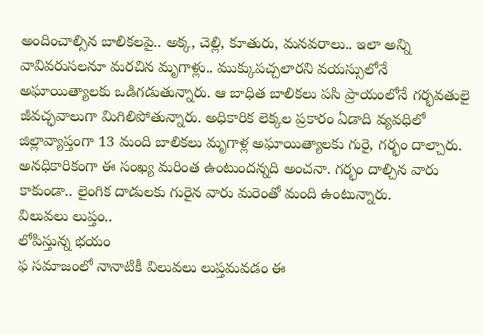అందించాల్సిన బాలికలపై.. అక్క, చెల్లి, కూతురు, మనవరాలు.. ఇలా అన్ని వావివరుసలనూ మరచిన మృగాళ్లు.. ముక్కుపచ్చలారని వయస్సులోనే అఘాయిత్యాలకు ఒడిగడుతున్నారు. ఆ బాధిత బాలికలు పసి ప్రాయంలోనే గర్భవతులై జీవచ్ఛవాలుగా మిగిలిపోతున్నారు. అధికారిక లెక్కల ప్రకారం ఏడాది వ్యవధిలో జిల్లావ్యాప్తంగా 13 మంది బాలికలు మృగాళ్ల అఘాయిత్యాలకు గురై, గర్భం దాల్చారు. అనధికారికంగా ఈ సంఖ్య మరింత ఉంటుందన్నది అంచనా. గర్భం దాల్చిన వారు కాకుండా.. లైంగిక దాడులకు గురైన వారు మరెంతో మంది ఉంటున్నారు.
విలువలు లుప్తం..
లోపిస్తున్న భయం
ఫ సమాజంలో నానాటికీ విలువలు లుప్తమవడం ఈ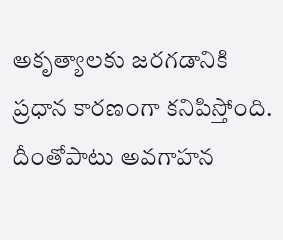అకృత్యాలకు జరగడానికి ప్రధాన కారణంగా కనిపిస్తోంది. దీంతోపాటు అవగాహన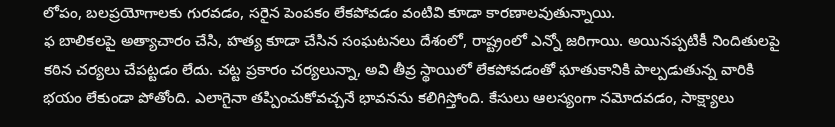లోపం, బలప్రయోగాలకు గురవడం, సరైన పెంపకం లేకపోవడం వంటివి కూడా కారణాలవుతున్నాయి.
ఫ బాలికలపై అత్యాచారం చేసి, హత్య కూడా చేసిన సంఘటనలు దేశంలో, రాష్ట్రంలో ఎన్నో జరిగాయి. అయినప్పటికీ నిందితులపై కఠిన చర్యలు చేపట్టడం లేదు. చట్ట ప్రకారం చర్యలున్నా, అవి తీవ్ర స్థాయిలో లేకపోవడంతో ఘాతుకానికి పాల్పడుతున్న వారికి భయం లేకుండా పోతోంది. ఎలాగైనా తప్పించుకోవచ్చనే భావనను కలిగిస్తోంది. కేసులు ఆలస్యంగా నమోదవడం, సాక్ష్యాలు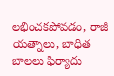లభించకపోవడం, రాజీ యత్నాలు, బాధిత బాలలు ఫిర్యాదు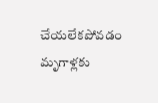చేయలేకపోవడం మృగాళ్లకు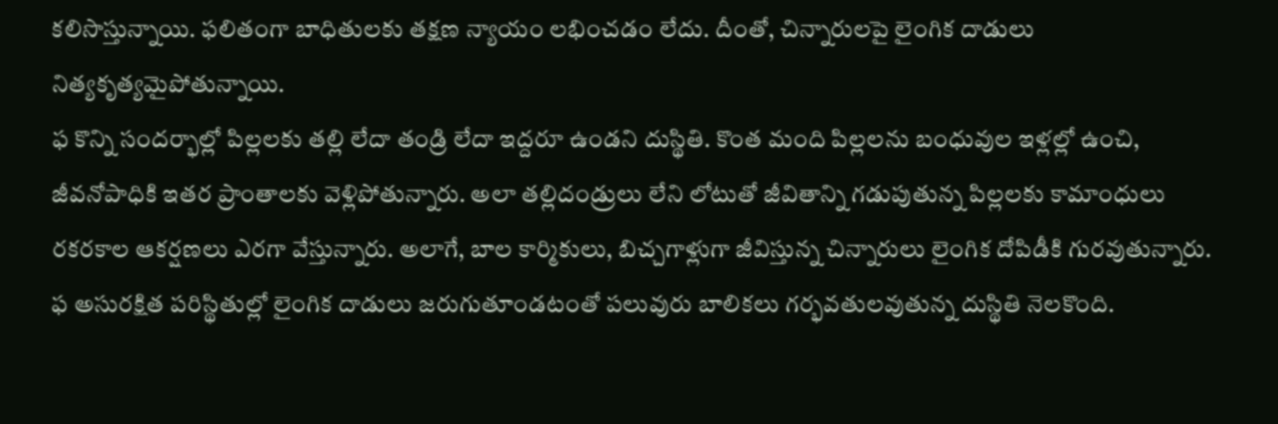కలిసొస్తున్నాయి. ఫలితంగా బాధితులకు తక్షణ న్యాయం లభించడం లేదు. దీంతో, చిన్నారులపై లైంగిక దాడులు నిత్యకృత్యమైపోతున్నాయి.
ఫ కొన్ని సందర్భాల్లో పిల్లలకు తల్లి లేదా తండ్రి లేదా ఇద్దరూ ఉండని దుస్థితి. కొంత మంది పిల్లలను బంధువుల ఇళ్లల్లో ఉంచి, జీవనోపాధికి ఇతర ప్రాంతాలకు వెళ్లిపోతున్నారు. అలా తల్లిదండ్రులు లేని లోటుతో జీవితాన్ని గడుపుతున్న పిల్లలకు కామాంధులు రకరకాల ఆకర్షణలు ఎరగా వేస్తున్నారు. అలాగే, బాల కార్మికులు, బిచ్చగాళ్లుగా జీవిస్తున్న చిన్నారులు లైంగిక దోపిడీకి గురవుతున్నారు.
ఫ అసురక్షిత పరిస్థితుల్లో లైంగిక దాడులు జరుగుతూండటంతో పలువురు బాలికలు గర్భవతులవుతున్న దుస్థితి నెలకొంది.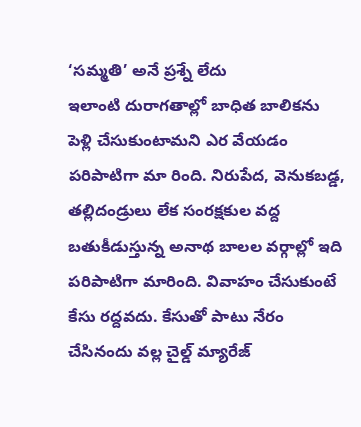‘సమ్మతి’ అనే ప్రశ్నే లేదు
ఇలాంటి దురాగతాల్లో బాధిత బాలికను పెళ్లి చేసుకుంటామని ఎర వేయడం పరిపాటిగా మా రింది. నిరుపేద, వెనుకబడ్డ, తల్లిదండ్రులు లేక సంరక్షకుల వద్ద బతుకీడుస్తున్న అనాథ బాలల వర్గాల్లో ఇది పరిపాటిగా మారింది. వివాహం చేసుకుంటే కేసు రద్దవదు. కేసుతో పాటు నేరం చేసినందు వల్ల చైల్డ్ మ్యారేజ్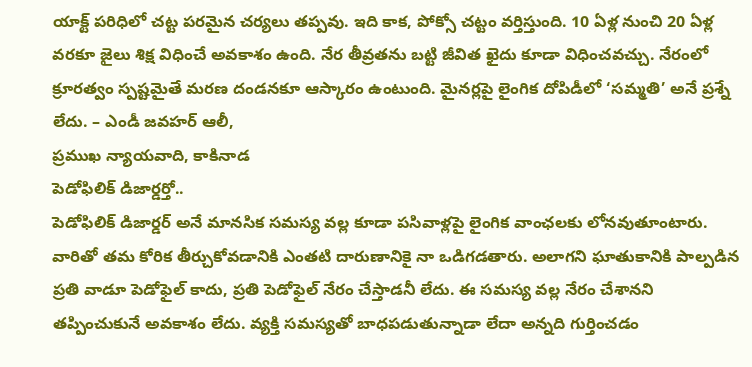యాక్ట్ పరిధిలో చట్ట పరమైన చర్యలు తప్పవు. ఇది కాక, పోక్సో చట్టం వర్తిస్తుంది. 10 ఏళ్ల నుంచి 20 ఏళ్ల వరకూ జైలు శిక్ష విధించే అవకాశం ఉంది. నేర తీవ్రతను బట్టి జీవిత ఖైదు కూడా విధించవచ్చు. నేరంలో క్రూరత్వం స్పష్టమైతే మరణ దండనకూ ఆస్కారం ఉంటుంది. మైనర్లపై లైంగిక దోపిడీలో ‘సమ్మతి’ అనే ప్రశ్నే లేదు. – ఎండీ జవహర్ ఆలీ,
ప్రముఖ న్యాయవాది, కాకినాడ
పెడోఫిలిక్ డిజార్డర్తో..
పెడోఫిలిక్ డిజార్డర్ అనే మానసిక సమస్య వల్ల కూడా పసివాళ్లపై లైంగిక వాంఛలకు లోనవుతూంటారు. వారితో తమ కోరిక తీర్చుకోవడానికి ఎంతటి దారుణానికై నా ఒడిగడతారు. అలాగని ఘాతుకానికి పాల్పడిన ప్రతి వాడూ పెడోఫైల్ కాదు, ప్రతి పెడోఫైల్ నేరం చేస్తాడనీ లేదు. ఈ సమస్య వల్ల నేరం చేశానని తప్పించుకునే అవకాశం లేదు. వ్యక్తి సమస్యతో బాధపడుతున్నాడా లేదా అన్నది గుర్తించడం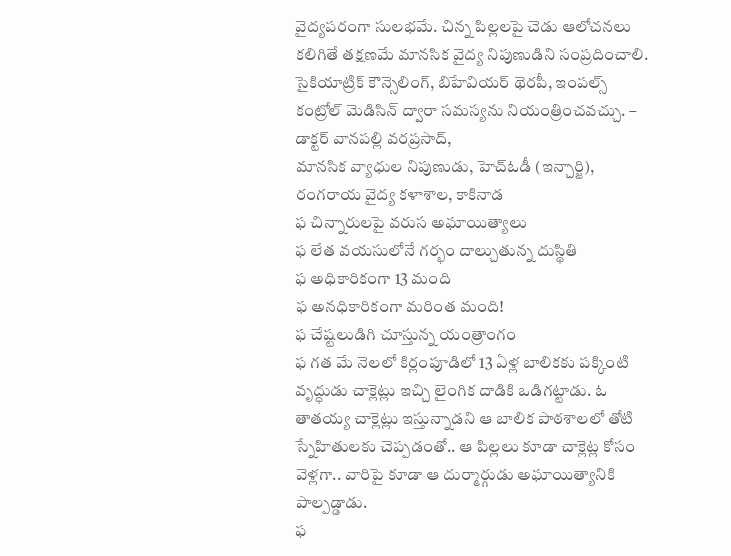వైద్యపరంగా సులభమే. చిన్న పిల్లలపై చెడు ఆలోచనలు కలిగితే తక్షణమే మానసిక వైద్య నిపుణుడిని సంప్రదించాలి. సైకియాట్రిక్ కౌన్సెలింగ్, బిహేవియర్ థెరపీ, ఇంపల్స్ కంట్రోల్ మెడిసిన్ ద్వారా సమస్యను నియంత్రించవచ్చు. – డాక్టర్ వానపల్లి వరప్రసాద్,
మానసిక వ్యాధుల నిపుణుడు, హెచ్ఓడీ (ఇన్చార్జి),
రంగరాయ వైద్య కళాశాల, కాకినాడ
ఫ చిన్నారులపై వరుస అఘాయిత్యాలు
ఫ లేత వయసులోనే గర్భం దాల్చుతున్న దుస్థితి
ఫ అధికారికంగా 13 మంది
ఫ అనధికారికంగా మరింత మంది!
ఫ చేష్టలుడిగి చూస్తున్న యంత్రాంగం
ఫ గత మే నెలలో కిర్లంపూడిలో 13 ఏళ్ల బాలికకు పక్కింటి వృద్ధుడు చాక్లెట్లు ఇచ్చి లైంగిక దాడికి ఒడిగట్టాడు. ఓ తాతయ్య చాక్లెట్లు ఇస్తున్నాడని ఆ బాలిక పాఠశాలలో తోటి స్నేహితులకు చెప్పడంతో.. ఆ పిల్లలు కూడా చాక్లెట్ల కోసం వెళ్లగా.. వారిపై కూడా ఆ దుర్మార్గుడు అఘాయిత్యానికి పాల్పడ్డాడు.
ఫ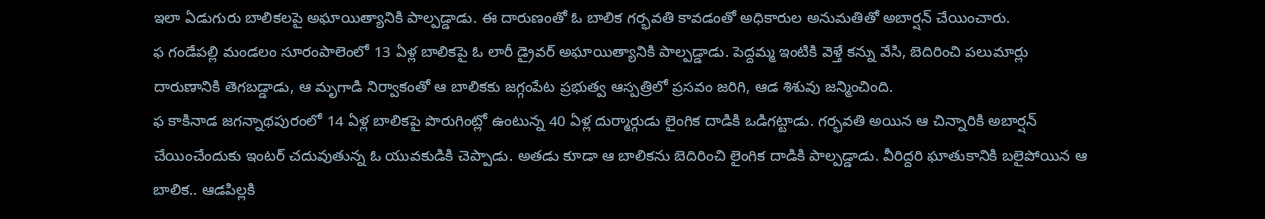ఇలా ఏడుగురు బాలికలపై అఘాయిత్యానికి పాల్పడ్డాడు. ఈ దారుణంతో ఓ బాలిక గర్భవతి కావడంతో అధికారుల అనుమతితో అబార్షన్ చేయించారు.
ఫ గండేపల్లి మండలం సూరంపాలెంలో 13 ఏళ్ల బాలికపై ఓ లారీ డ్రైవర్ అఘాయిత్యానికి పాల్పడ్డాడు. పెద్దమ్మ ఇంటికి వెళ్తే కన్ను వేసి, బెదిరించి పలుమార్లు దారుణానికి తెగబడ్డాడు, ఆ మృగాడి నిర్వాకంతో ఆ బాలికకు జగ్గంపేట ప్రభుత్వ ఆస్పత్రిలో ప్రసవం జరిగి, ఆడ శిశువు జన్మించింది.
ఫ కాకినాడ జగన్నాథపురంలో 14 ఏళ్ల బాలికపై పొరుగింట్లో ఉంటున్న 40 ఏళ్ల దుర్మార్గుడు లైంగిక దాడికి ఒడిగట్టాడు. గర్భవతి అయిన ఆ చిన్నారికి అబార్షన్ చేయించేందుకు ఇంటర్ చదువుతున్న ఓ యువకుడికి చెప్పాడు. అతడు కూడా ఆ బాలికను బెదిరించి లైంగిక దాడికి పాల్పడ్డాడు. వీరిద్దరి ఘాతుకానికి బలైపోయిన ఆ బాలిక.. ఆడపిల్లకి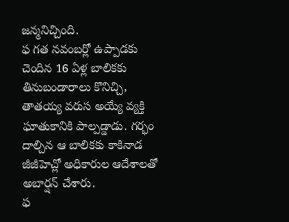జన్మనిచ్చింది.
ఫ గత నవంబర్లో ఉప్పాడకు చెందిన 16 ఏళ్ల బాలికకు తినుబండారాలు కొనిచ్చి, తాతయ్య వరుస అయ్యే వ్యక్తి ఘాతుకానికి పాల్పడ్డాడు. గర్భం దాల్చిన ఆ బాలికకు కాకినాడ జీజీహెచ్లో అధికారుల ఆదేశాలతో అబార్షన్ చేశారు.
ఫ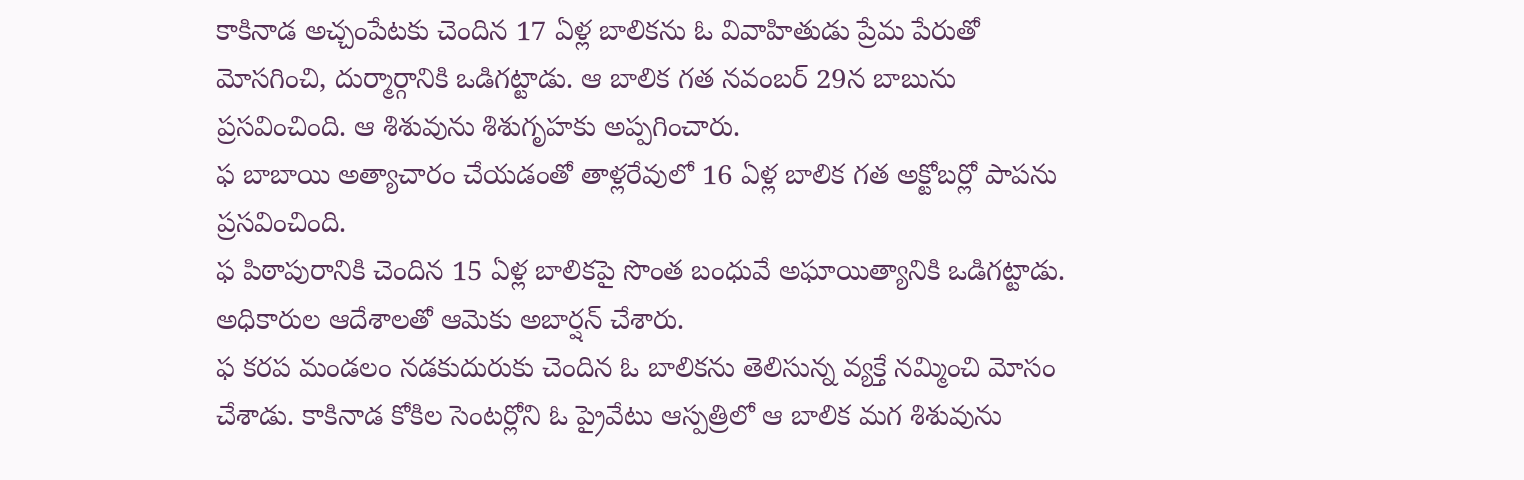కాకినాడ అచ్చంపేటకు చెందిన 17 ఏళ్ల బాలికను ఓ వివాహితుడు ప్రేమ పేరుతో మోసగించి, దుర్మార్గానికి ఒడిగట్టాడు. ఆ బాలిక గత నవంబర్ 29న బాబును ప్రసవించింది. ఆ శిశువును శిశుగృహకు అప్పగించారు.
ఫ బాబాయి అత్యాచారం చేయడంతో తాళ్లరేవులో 16 ఏళ్ల బాలిక గత అక్టోబర్లో పాపను ప్రసవించింది.
ఫ పిఠాపురానికి చెందిన 15 ఏళ్ల బాలికపై సొంత బంధువే అఘాయిత్యానికి ఒడిగట్టాడు. అధికారుల ఆదేశాలతో ఆమెకు అబార్షన్ చేశారు.
ఫ కరప మండలం నడకుదురుకు చెందిన ఓ బాలికను తెలిసున్న వ్యక్తే నమ్మించి మోసం చేశాడు. కాకినాడ కోకిల సెంటర్లోని ఓ ప్రైవేటు ఆస్పత్రిలో ఆ బాలిక మగ శిశువును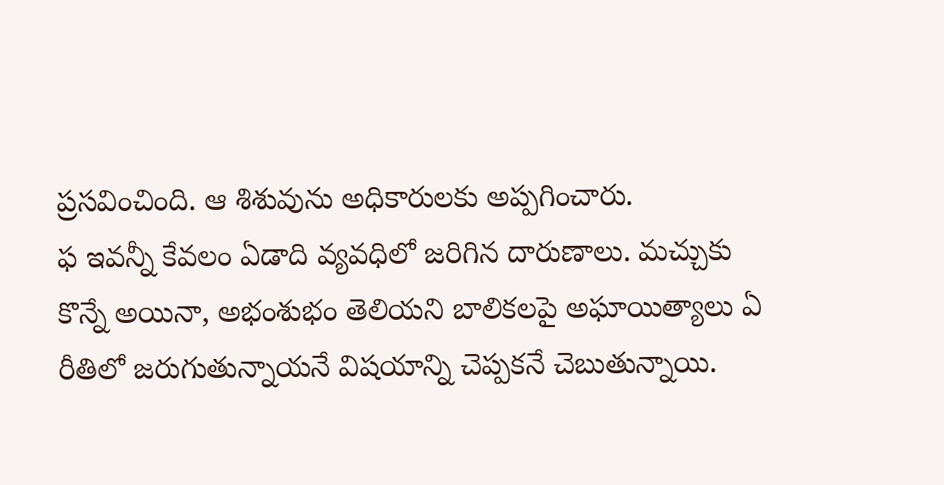ప్రసవించింది. ఆ శిశువును అధికారులకు అప్పగించారు.
ఫ ఇవన్నీ కేవలం ఏడాది వ్యవధిలో జరిగిన దారుణాలు. మచ్చుకు కొన్నే అయినా, అభంశుభం తెలియని బాలికలపై అఘాయిత్యాలు ఏ రీతిలో జరుగుతున్నాయనే విషయాన్ని చెప్పకనే చెబుతున్నాయి.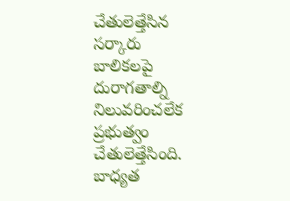చేతులెత్తేసిన సర్కారు
బాలికలపై దురాగతాల్ని నిలువరించలేక ప్రభుత్వం చేతులెత్తేసింది. బాధ్యత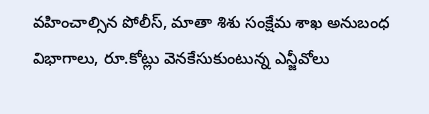వహించాల్సిన పోలీస్, మాతా శిశు సంక్షేమ శాఖ అనుబంధ విభాగాలు, రూ.కోట్లు వెనకేసుకుంటున్న ఎన్జీవోలు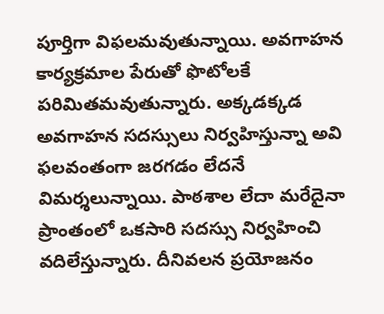పూర్తిగా విఫలమవుతున్నాయి. అవగాహన కార్యక్రమాల పేరుతో ఫొటోలకే పరిమితమవుతున్నారు. అక్కడక్కడ అవగాహన సదస్సులు నిర్వహిస్తున్నా అవి ఫలవంతంగా జరగడం లేదనే విమర్శలున్నాయి. పాఠశాల లేదా మరేదైనా ప్రాంతంలో ఒకసారి సదస్సు నిర్వహించి వదిలేస్తున్నారు. దీనివలన ప్రయోజనం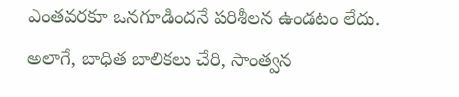ఎంతవరకూ ఒనగూడిందనే పరిశీలన ఉండటం లేదు. అలాగే, బాధిత బాలికలు చేరి, సాంత్వన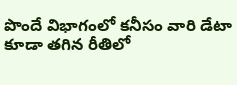పొందే విభాగంలో కనీసం వారి డేటా కూడా తగిన రీతిలో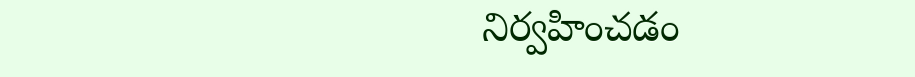నిర్వహించడం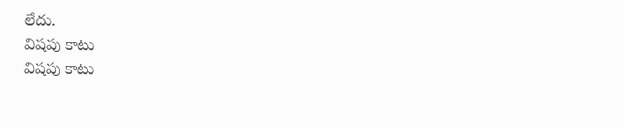లేదు.
విషపు కాటు
విషపు కాటు